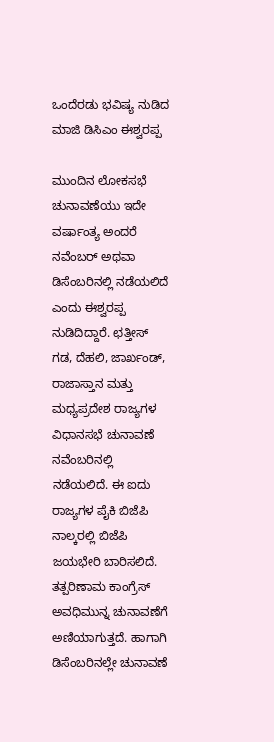ಒಂದೆರಡು ಭವಿಷ್ಯ ನುಡಿದ ಮಾಜಿ ಡಿಸಿಎಂ ಈಶ್ವರಪ್ಪ

ಮುಂದಿನ ಲೋಕಸಭೆ ಚುನಾವಣೆಯು ಇದೇ ವರ್ಷಾಂತ್ಯ ಅಂದರೆ ನವೆಂಬರ್ ಅಥವಾ ಡಿಸೆಂಬರಿನಲ್ಲಿ ನಡೆಯಲಿದೆ ಎಂದು ಈಶ್ವರಪ್ಪ ನುಡಿದಿದ್ದಾರೆ. ಛತ್ತೀಸ್ ಗಡ, ದೆಹಲಿ, ಜಾರ್ಖಂಡ್, ರಾಜಾಸ್ತಾನ ಮತ್ತು ಮಧ್ಯಪ್ರದೇಶ ರಾಜ್ಯಗಳ ವಿಧಾನಸಭೆ ಚುನಾವಣೆ ನವೆಂಬರಿನಲ್ಲಿ ನಡೆಯಲಿದೆ. ಈ ಐದು ರಾಜ್ಯಗಳ ಪೈಕಿ ಬಿಜೆಪಿ ನಾಲ್ಕರಲ್ಲಿ ಬಿಜೆಪಿ ಜಯಭೇರಿ ಬಾರಿಸಲಿದೆ. ತತ್ಪರಿಣಾಮ ಕಾಂಗ್ರೆಸ್ ಅವಧಿಮುನ್ನ ಚುನಾವಣೆಗೆ ಅಣಿಯಾಗುತ್ತದೆ. ಹಾಗಾಗಿ ಡಿಸೆಂಬರಿನಲ್ಲೇ ಚುನಾವಣೆ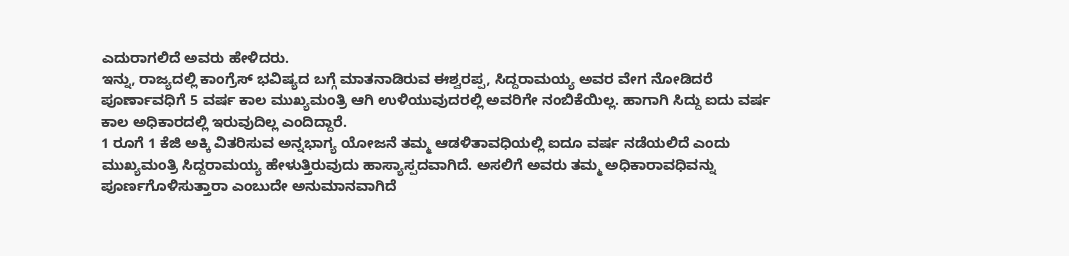ಎದುರಾಗಲಿದೆ ಅವರು ಹೇಳಿದರು.
ಇನ್ನು, ರಾಜ್ಯದಲ್ಲಿ ಕಾಂಗ್ರೆಸ್ ಭವಿಷ್ಯದ ಬಗ್ಗೆ ಮಾತನಾಡಿರುವ ಈಶ್ವರಪ್ಪ, ಸಿದ್ದರಾಮಯ್ಯ ಅವರ ವೇಗ ನೋಡಿದರೆ ಪೂರ್ಣಾವಧಿಗೆ 5 ವರ್ಷ ಕಾಲ ಮುಖ್ಯಮಂತ್ರಿ ಆಗಿ ಉಳಿಯುವುದರಲ್ಲಿ ಅವರಿಗೇ ನಂಬಿಕೆಯಿಲ್ಲ. ಹಾಗಾಗಿ ಸಿದ್ದು ಐದು ವರ್ಷ ಕಾಲ ಅಧಿಕಾರದಲ್ಲಿ ಇರುವುದಿಲ್ಲ ಎಂದಿದ್ದಾರೆ.
1 ರೂಗೆ 1 ಕೆಜಿ ಅಕ್ಕಿ ವಿತರಿಸುವ ಅನ್ನಭಾಗ್ಯ ಯೋಜನೆ ತಮ್ಮ ಆಡಳಿತಾವಧಿಯಲ್ಲಿ ಐದೂ ವರ್ಷ ನಡೆಯಲಿದೆ ಎಂದು ಮುಖ್ಯಮಂತ್ರಿ ಸಿದ್ದರಾಮಯ್ಯ ಹೇಳುತ್ತಿರುವುದು ಹಾಸ್ಯಾಸ್ಪದವಾಗಿದೆ. ಅಸಲಿಗೆ ಅವರು ತಮ್ಮ ಅಧಿಕಾರಾವಧಿವನ್ನು ಪೂರ್ಣಗೊಳಿಸುತ್ತಾರಾ ಎಂಬುದೇ ಅನುಮಾನವಾಗಿದೆ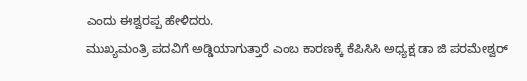ಎಂದು ಈಶ್ವರಪ್ಪ ಹೇಳಿದರು.
ಮುಖ್ಯಮಂತ್ರಿ ಪದವಿಗೆ ಅಡ್ಡಿಯಾಗುತ್ತಾರೆ ಎಂಬ ಕಾರಣಕ್ಕೆ ಕೆಪಿಸಿಸಿ ಅಧ್ಯಕ್ಷ ಡಾ ಜಿ ಪರಮೇಶ್ವರ್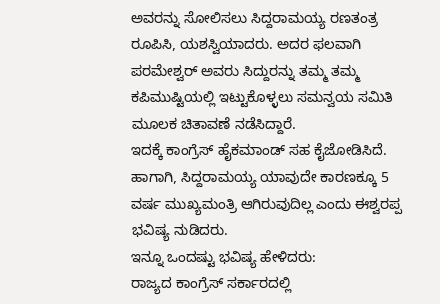ಅವರನ್ನು ಸೋಲಿಸಲು ಸಿದ್ದರಾಮಯ್ಯ ರಣತಂತ್ರ ರೂಪಿಸಿ, ಯಶಸ್ವಿಯಾದರು. ಅದರ ಫಲವಾಗಿ ಪರಮೇಶ್ವರ್ ಅವರು ಸಿದ್ದುರನ್ನು ತಮ್ಮ ತಮ್ಮ ಕಪಿಮುಷ್ಟಿಯಲ್ಲಿ ಇಟ್ಟುಕೊಳ್ಳಲು ಸಮನ್ವಯ ಸಮಿತಿ ಮೂಲಕ ಚಿತಾವಣೆ ನಡೆಸಿದ್ದಾರೆ.
ಇದಕ್ಕೆ ಕಾಂಗ್ರೆಸ್ ಹೈಕಮಾಂಡ್ ಸಹ ಕೈಜೋಡಿಸಿದೆ. ಹಾಗಾಗಿ, ಸಿದ್ದರಾಮಯ್ಯ ಯಾವುದೇ ಕಾರಣಕ್ಕೂ 5 ವರ್ಷ ಮುಖ್ಯಮಂತ್ರಿ ಆಗಿರುವುದಿಲ್ಲ ಎಂದು ಈಶ್ವರಪ್ಪ ಭವಿಷ್ಯ ನುಡಿದರು.
ಇನ್ನೂ ಒಂದಷ್ಟು ಭವಿಷ್ಯ ಹೇಳಿದರು:
ರಾಜ್ಯದ ಕಾಂಗ್ರೆಸ್ ಸರ್ಕಾರದಲ್ಲಿ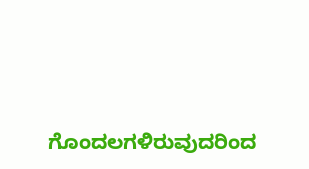ಗೊಂದಲಗಳಿರುವುದರಿಂದ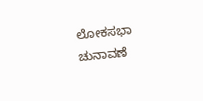ಲೋಕಸಭಾ ಚುನಾವಣೆ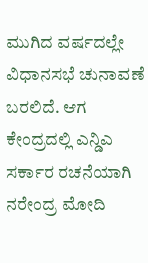ಮುಗಿದ ವರ್ಷದಲ್ಲೇ ವಿಧಾನಸಭೆ ಚುನಾವಣೆ ಬರಲಿದೆ. ಆಗ ಕೇಂದ್ರದಲ್ಲಿ ಎನ್ಡಿಎ ಸರ್ಕಾರ ರಚನೆಯಾಗಿ ನರೇಂದ್ರ ಮೋದಿ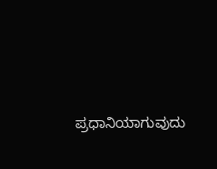ಪ್ರಧಾನಿಯಾಗುವುದು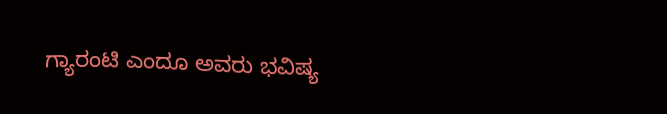ಗ್ಯಾರಂಟಿ ಎಂದೂ ಅವರು ಭವಿಷ್ಯ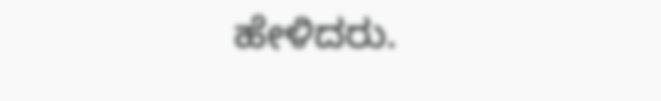ಹೇಳಿದರು.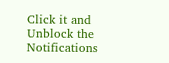Click it and Unblock the Notifications